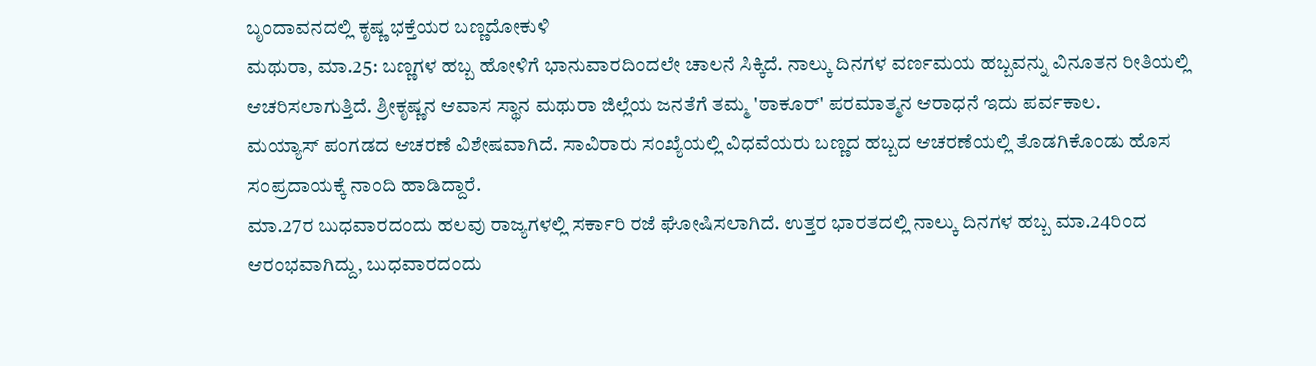ಬೃಂದಾವನದಲ್ಲಿ ಕೃಷ್ಣ ಭಕ್ತೆಯರ ಬಣ್ಣದೋಕುಳಿ
ಮಥುರಾ, ಮಾ.25: ಬಣ್ಣಗಳ ಹಬ್ಬ ಹೋಳಿಗೆ ಭಾನುವಾರದಿಂದಲೇ ಚಾಲನೆ ಸಿಕ್ಕಿದೆ. ನಾಲ್ಕು ದಿನಗಳ ವರ್ಣಮಯ ಹಬ್ಬವನ್ನು ವಿನೂತನ ರೀತಿಯಲ್ಲಿ ಆಚರಿಸಲಾಗುತ್ತಿದೆ. ಶ್ರೀಕೃಷ್ಣನ ಆವಾಸ ಸ್ಥಾನ ಮಥುರಾ ಜಿಲ್ಲೆಯ ಜನತೆಗೆ ತಮ್ಮ 'ಠಾಕೂರ್' ಪರಮಾತ್ಮನ ಆರಾಧನೆ ಇದು ಪರ್ವಕಾಲ.
ಮಯ್ಯಾಸ್ ಪಂಗಡದ ಆಚರಣೆ ವಿಶೇಷವಾಗಿದೆ. ಸಾವಿರಾರು ಸಂಖ್ಯೆಯಲ್ಲಿ ವಿಧವೆಯರು ಬಣ್ಣದ ಹಬ್ಬದ ಆಚರಣೆಯಲ್ಲಿ ತೊಡಗಿಕೊಂಡು ಹೊಸ ಸಂಪ್ರದಾಯಕ್ಕೆ ನಾಂದಿ ಹಾಡಿದ್ದಾರೆ.
ಮಾ.27ರ ಬುಧವಾರದಂದು ಹಲವು ರಾಜ್ಯಗಳಲ್ಲಿ ಸರ್ಕಾರಿ ರಜೆ ಘೋಷಿಸಲಾಗಿದೆ. ಉತ್ತರ ಭಾರತದಲ್ಲಿ ನಾಲ್ಕು ದಿನಗಳ ಹಬ್ಬ ಮಾ.24ರಿಂದ ಆರಂಭವಾಗಿದ್ದು, ಬುಧವಾರದಂದು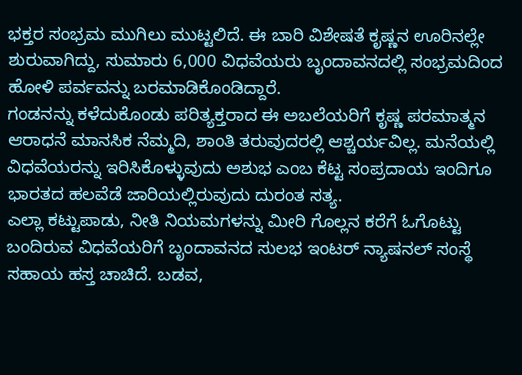ಭಕ್ತರ ಸಂಭ್ರಮ ಮುಗಿಲು ಮುಟ್ಟಲಿದೆ. ಈ ಬಾರಿ ವಿಶೇಷತೆ ಕೃಷ್ಣನ ಊರಿನಲ್ಲೇ ಶುರುವಾಗಿದ್ದು, ಸುಮಾರು 6,000 ವಿಧವೆಯರು ಬೃಂದಾವನದಲ್ಲಿ ಸಂಭ್ರಮದಿಂದ ಹೋಳಿ ಪರ್ವವನ್ನು ಬರಮಾಡಿಕೊಂಡಿದ್ದಾರೆ.
ಗಂಡನನ್ನು ಕಳೆದುಕೊಂಡು ಪರಿತ್ಯಕ್ತರಾದ ಈ ಅಬಲೆಯರಿಗೆ ಕೃಷ್ಣ ಪರಮಾತ್ಮನ ಆರಾಧನೆ ಮಾನಸಿಕ ನೆಮ್ಮದಿ, ಶಾಂತಿ ತರುವುದರಲ್ಲಿ ಆಶ್ಚರ್ಯವಿಲ್ಲ. ಮನೆಯಲ್ಲಿ ವಿಧವೆಯರನ್ನು ಇರಿಸಿಕೊಳ್ಳುವುದು ಅಶುಭ ಎಂಬ ಕೆಟ್ಟ ಸಂಪ್ರದಾಯ ಇಂದಿಗೂ ಭಾರತದ ಹಲವೆಡೆ ಜಾರಿಯಲ್ಲಿರುವುದು ದುರಂತ ಸತ್ಯ.
ಎಲ್ಲಾ ಕಟ್ಟುಪಾಡು, ನೀತಿ ನಿಯಮಗಳನ್ನು ಮೀರಿ ಗೊಲ್ಲನ ಕರೆಗೆ ಓಗೊಟ್ಟು ಬಂದಿರುವ ವಿಧವೆಯರಿಗೆ ಬೃಂದಾವನದ ಸುಲಭ ಇಂಟರ್ ನ್ಯಾಷನಲ್ ಸಂಸ್ಥೆ ಸಹಾಯ ಹಸ್ತ ಚಾಚಿದೆ. ಬಡವ,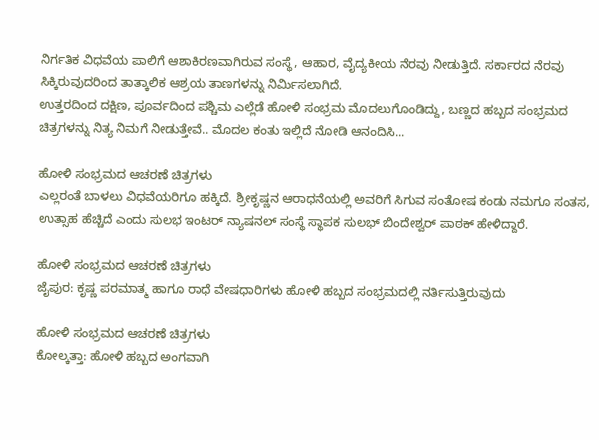ನಿರ್ಗತಿಕ ವಿಧವೆಯ ಪಾಲಿಗೆ ಆಶಾಕಿರಣವಾಗಿರುವ ಸಂಸ್ಥೆ, ಆಹಾರ, ವೈದ್ಯಕೀಯ ನೆರವು ನೀಡುತ್ತಿದೆ. ಸರ್ಕಾರದ ನೆರವು ಸಿಕ್ಕಿರುವುದರಿಂದ ತಾತ್ಕಾಲಿಕ ಆಶ್ರಯ ತಾಣಗಳನ್ನು ನಿರ್ಮಿಸಲಾಗಿದೆ.
ಉತ್ತರದಿಂದ ದಕ್ಷಿಣ, ಪೂರ್ವದಿಂದ ಪಶ್ಚಿಮ ಎಲ್ಲೆಡೆ ಹೋಳಿ ಸಂಭ್ರಮ ಮೊದಲುಗೊಂಡಿದ್ದು, ಬಣ್ಣದ ಹಬ್ಬದ ಸಂಭ್ರಮದ ಚಿತ್ರಗಳನ್ನು ನಿತ್ಯ ನಿಮಗೆ ನೀಡುತ್ತೇವೆ.. ಮೊದಲ ಕಂತು ಇಲ್ಲಿದೆ ನೋಡಿ ಆನಂದಿಸಿ...

ಹೋಳಿ ಸಂಭ್ರಮದ ಆಚರಣೆ ಚಿತ್ರಗಳು
ಎಲ್ಲರಂತೆ ಬಾಳಲು ವಿಧವೆಯರಿಗೂ ಹಕ್ಕಿದೆ. ಶ್ರೀಕೃಷ್ಣನ ಆರಾಧನೆಯಲ್ಲಿ ಅವರಿಗೆ ಸಿಗುವ ಸಂತೋಷ ಕಂಡು ನಮಗೂ ಸಂತಸ, ಉತ್ಸಾಹ ಹೆಚ್ಚಿದೆ ಎಂದು ಸುಲಭ ಇಂಟರ್ ನ್ಯಾಷನಲ್ ಸಂಸ್ಥೆ ಸ್ಥಾಪಕ ಸುಲಭ್ ಬಿಂದೇಶ್ವರ್ ಪಾಠಕ್ ಹೇಳಿದ್ದಾರೆ.

ಹೋಳಿ ಸಂಭ್ರಮದ ಆಚರಣೆ ಚಿತ್ರಗಳು
ಜೈಪುರ: ಕೃಷ್ಣ ಪರಮಾತ್ಮ ಹಾಗೂ ರಾಧೆ ವೇಷಧಾರಿಗಳು ಹೋಳಿ ಹಬ್ಬದ ಸಂಭ್ರಮದಲ್ಲಿ ನರ್ತಿಸುತ್ತಿರುವುದು

ಹೋಳಿ ಸಂಭ್ರಮದ ಆಚರಣೆ ಚಿತ್ರಗಳು
ಕೋಲ್ಕತ್ತಾ: ಹೋಳಿ ಹಬ್ಬದ ಅಂಗವಾಗಿ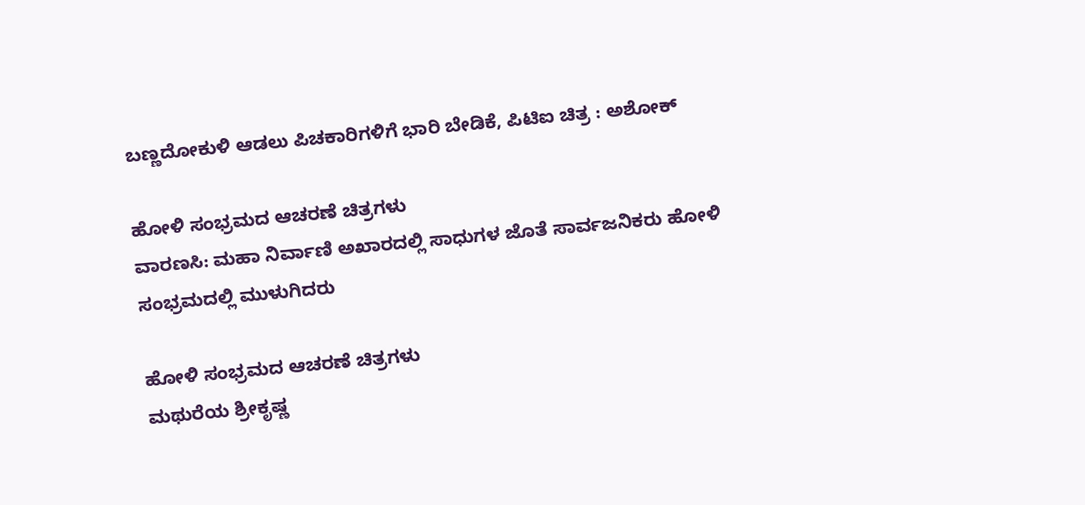ಬಣ್ಣದೋಕುಳಿ ಆಡಲು ಪಿಚಕಾರಿಗಳಿಗೆ ಭಾರಿ ಬೇಡಿಕೆ, ಪಿಟಿಐ ಚಿತ್ರ : ಅಶೋಕ್

ಹೋಳಿ ಸಂಭ್ರಮದ ಆಚರಣೆ ಚಿತ್ರಗಳು
ವಾರಣಸಿ: ಮಹಾ ನಿರ್ವಾಣಿ ಅಖಾರದಲ್ಲಿ ಸಾಧುಗಳ ಜೊತೆ ಸಾರ್ವಜನಿಕರು ಹೋಳಿ ಸಂಭ್ರಮದಲ್ಲಿ ಮುಳುಗಿದರು

ಹೋಳಿ ಸಂಭ್ರಮದ ಆಚರಣೆ ಚಿತ್ರಗಳು
ಮಥುರೆಯ ಶ್ರೀಕೃಷ್ಣ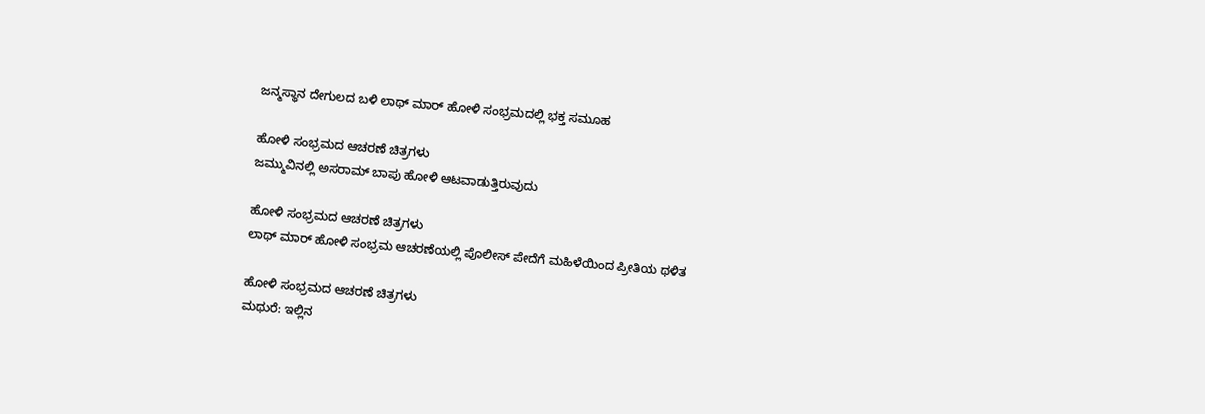ಜನ್ಮಸ್ಥಾನ ದೇಗುಲದ ಬಳಿ ಲಾಥ್ ಮಾರ್ ಹೋಳಿ ಸಂಭ್ರಮದಲ್ಲಿ ಭಕ್ತ ಸಮೂಹ

ಹೋಳಿ ಸಂಭ್ರಮದ ಆಚರಣೆ ಚಿತ್ರಗಳು
ಜಮ್ಮುವಿನಲ್ಲಿ ಅಸರಾಮ್ ಬಾಪು ಹೋಳಿ ಆಟವಾಡುತ್ತಿರುವುದು

ಹೋಳಿ ಸಂಭ್ರಮದ ಆಚರಣೆ ಚಿತ್ರಗಳು
ಲಾಥ್ ಮಾರ್ ಹೋಳಿ ಸಂಭ್ರಮ ಆಚರಣೆಯಲ್ಲಿ ಪೊಲೀಸ್ ಪೇದೆಗೆ ಮಹಿಳೆಯಿಂದ ಪ್ರೀತಿಯ ಥಳಿತ

ಹೋಳಿ ಸಂಭ್ರಮದ ಆಚರಣೆ ಚಿತ್ರಗಳು
ಮಥುರೆ: ಇಲ್ಲಿನ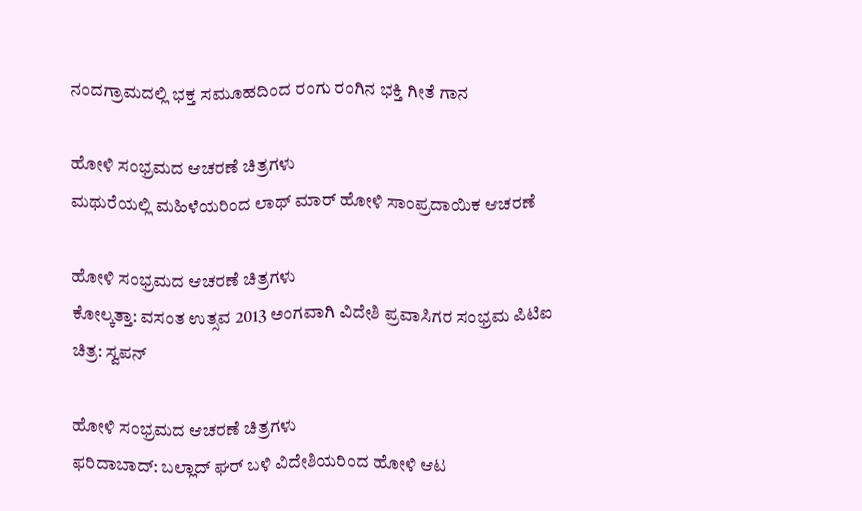ನಂದಗ್ರಾಮದಲ್ಲಿ ಭಕ್ತ ಸಮೂಹದಿಂದ ರಂಗು ರಂಗಿನ ಭಕ್ತಿ ಗೀತೆ ಗಾನ

ಹೋಳಿ ಸಂಭ್ರಮದ ಆಚರಣೆ ಚಿತ್ರಗಳು
ಮಥುರೆಯಲ್ಲಿ ಮಹಿಳೆಯರಿಂದ ಲಾಥ್ ಮಾರ್ ಹೋಳಿ ಸಾಂಪ್ರದಾಯಿಕ ಆಚರಣೆ

ಹೋಳಿ ಸಂಭ್ರಮದ ಆಚರಣೆ ಚಿತ್ರಗಳು
ಕೋಲ್ಕತ್ತಾ: ವಸಂತ ಉತ್ಸವ 2013 ಅಂಗವಾಗಿ ವಿದೇಶಿ ಪ್ರವಾಸಿಗರ ಸಂಭ್ರಮ ಪಿಟಿಐ ಚಿತ್ರ: ಸ್ವಪನ್

ಹೋಳಿ ಸಂಭ್ರಮದ ಆಚರಣೆ ಚಿತ್ರಗಳು
ಫರಿದಾಬಾದ್: ಬಲ್ಲಾದ್ ಘರ್ ಬಳಿ ವಿದೇಶಿಯರಿಂದ ಹೋಳಿ ಆಟ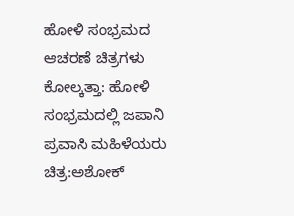ಹೋಳಿ ಸಂಭ್ರಮದ ಆಚರಣೆ ಚಿತ್ರಗಳು
ಕೋಲ್ಕತ್ತಾ: ಹೋಳಿ ಸಂಭ್ರಮದಲ್ಲಿ ಜಪಾನಿ ಪ್ರವಾಸಿ ಮಹಿಳೆಯರು ಚಿತ್ರ:ಅಶೋಕ್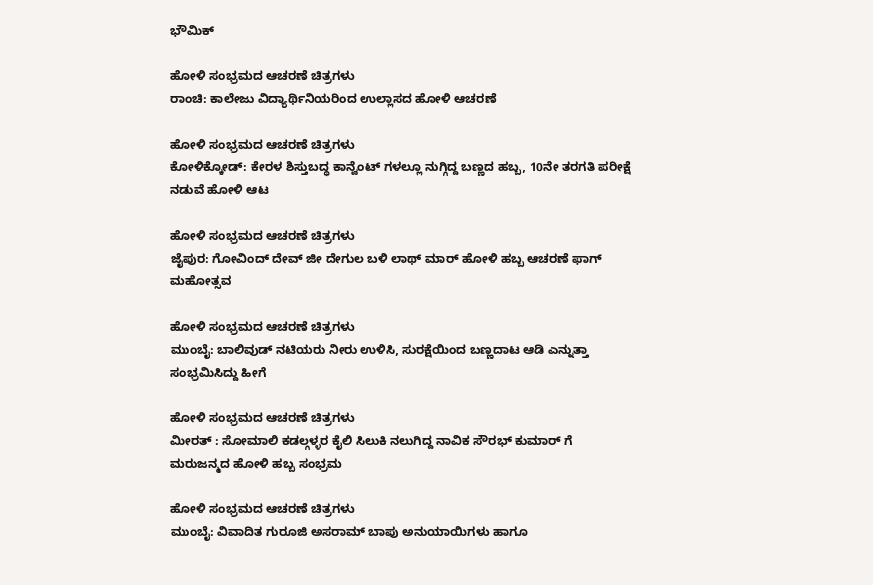ಭೌಮಿಕ್

ಹೋಳಿ ಸಂಭ್ರಮದ ಆಚರಣೆ ಚಿತ್ರಗಳು
ರಾಂಚಿ: ಕಾಲೇಜು ವಿದ್ಯಾರ್ಥಿನಿಯರಿಂದ ಉಲ್ಲಾಸದ ಹೋಳಿ ಆಚರಣೆ

ಹೋಳಿ ಸಂಭ್ರಮದ ಆಚರಣೆ ಚಿತ್ರಗಳು
ಕೋಳಿಕ್ಕೋಡ್: ಕೇರಳ ಶಿಸ್ತುಬದ್ಧ ಕಾನ್ವೆಂಟ್ ಗಳಲ್ಲೂ ನುಗ್ಗಿದ್ದ ಬಣ್ಣದ ಹಬ್ಬ, 10ನೇ ತರಗತಿ ಪರೀಕ್ಷೆ ನಡುವೆ ಹೋಳಿ ಆಟ

ಹೋಳಿ ಸಂಭ್ರಮದ ಆಚರಣೆ ಚಿತ್ರಗಳು
ಜೈಪುರ: ಗೋವಿಂದ್ ದೇವ್ ಜೀ ದೇಗುಲ ಬಳಿ ಲಾಥ್ ಮಾರ್ ಹೋಳಿ ಹಬ್ಬ ಆಚರಣೆ ಫಾಗ್ ಮಹೋತ್ಸವ

ಹೋಳಿ ಸಂಭ್ರಮದ ಆಚರಣೆ ಚಿತ್ರಗಳು
ಮುಂಬೈ: ಬಾಲಿವುಡ್ ನಟಿಯರು ನೀರು ಉಳಿಸಿ, ಸುರಕ್ಷೆಯಿಂದ ಬಣ್ಣದಾಟ ಆಡಿ ಎನ್ನುತ್ತಾ ಸಂಭ್ರಮಿಸಿದ್ದು ಹೀಗೆ

ಹೋಳಿ ಸಂಭ್ರಮದ ಆಚರಣೆ ಚಿತ್ರಗಳು
ಮೀರತ್ : ಸೋಮಾಲಿ ಕಡಲ್ಗಳ್ಳರ ಕೈಲಿ ಸಿಲುಕಿ ನಲುಗಿದ್ದ ನಾವಿಕ ಸೌರಭ್ ಕುಮಾರ್ ಗೆ ಮರುಜನ್ಮದ ಹೋಳಿ ಹಬ್ಬ ಸಂಭ್ರಮ

ಹೋಳಿ ಸಂಭ್ರಮದ ಆಚರಣೆ ಚಿತ್ರಗಳು
ಮುಂಬೈ: ವಿವಾದಿತ ಗುರೂಜಿ ಅಸರಾಮ್ ಬಾಪು ಅನುಯಾಯಿಗಳು ಹಾಗೂ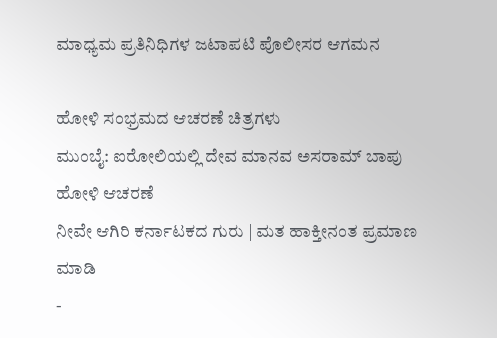ಮಾಧ್ಯಮ ಪ್ರತಿನಿಧಿಗಳ ಜಟಾಪಟಿ ಪೊಲೀಸರ ಆಗಮನ

ಹೋಳಿ ಸಂಭ್ರಮದ ಆಚರಣೆ ಚಿತ್ರಗಳು
ಮುಂಬೈ: ಐರೋಲಿಯಲ್ಲಿ ದೇವ ಮಾನವ ಅಸರಾಮ್ ಬಾಪು ಹೋಳಿ ಆಚರಣೆ
ನೀವೇ ಆಗಿರಿ ಕರ್ನಾಟಕದ ಗುರು | ಮತ ಹಾಕ್ತೀನಂತ ಪ್ರಮಾಣ ಮಾಡಿ
-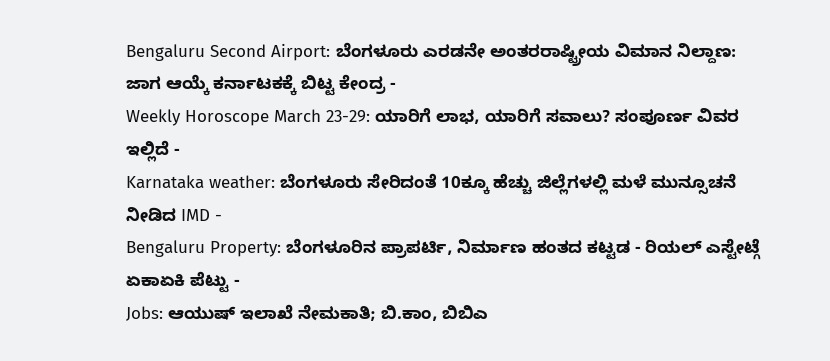Bengaluru Second Airport: ಬೆಂಗಳೂರು ಎರಡನೇ ಅಂತರರಾಷ್ಟ್ರೀಯ ವಿಮಾನ ನಿಲ್ದಾಣ: ಜಾಗ ಆಯ್ಕೆ ಕರ್ನಾಟಕಕ್ಕೆ ಬಿಟ್ಟ ಕೇಂದ್ರ -
Weekly Horoscope March 23-29: ಯಾರಿಗೆ ಲಾಭ, ಯಾರಿಗೆ ಸವಾಲು? ಸಂಪೂರ್ಣ ವಿವರ ಇಲ್ಲಿದೆ -
Karnataka weather: ಬೆಂಗಳೂರು ಸೇರಿದಂತೆ 10ಕ್ಕೂ ಹೆಚ್ಚು ಜಿಲ್ಲೆಗಳಲ್ಲಿ ಮಳೆ ಮುನ್ಸೂಚನೆ ನೀಡಿದ IMD -
Bengaluru Property: ಬೆಂಗಳೂರಿನ ಪ್ರಾಪರ್ಟಿ, ನಿರ್ಮಾಣ ಹಂತದ ಕಟ್ಟಡ - ರಿಯಲ್ ಎಸ್ಟೇಟ್ಗೆ ಏಕಾಏಕಿ ಪೆಟ್ಟು -
Jobs: ಆಯುಷ್ ಇಲಾಖೆ ನೇಮಕಾತಿ; ಬಿ.ಕಾಂ, ಬಿಬಿಎ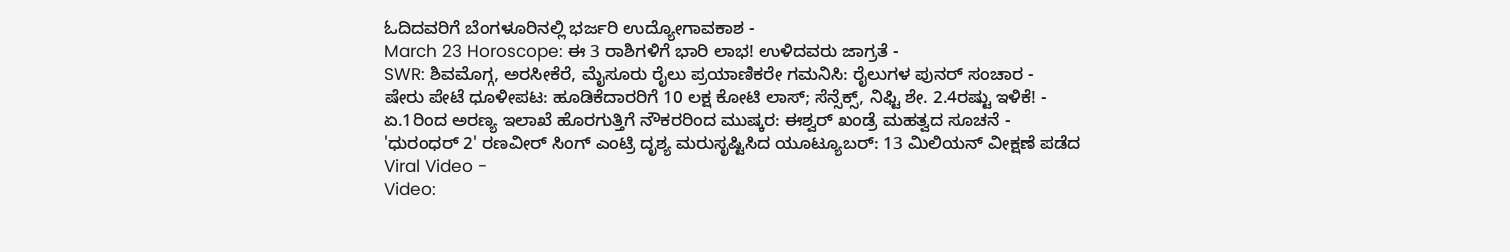ಓದಿದವರಿಗೆ ಬೆಂಗಳೂರಿನಲ್ಲಿ ಭರ್ಜರಿ ಉದ್ಯೋಗಾವಕಾಶ -
March 23 Horoscope: ಈ 3 ರಾಶಿಗಳಿಗೆ ಭಾರಿ ಲಾಭ! ಉಳಿದವರು ಜಾಗ್ರತೆ -
SWR: ಶಿವಮೊಗ್ಗ, ಅರಸೀಕೆರೆ, ಮೈಸೂರು ರೈಲು ಪ್ರಯಾಣಿಕರೇ ಗಮನಿಸಿ: ರೈಲುಗಳ ಪುನರ್ ಸಂಚಾರ -
ಷೇರು ಪೇಟೆ ಧೂಳೀಪಟ: ಹೂಡಿಕೆದಾರರಿಗೆ 10 ಲಕ್ಷ ಕೋಟಿ ಲಾಸ್; ಸೆನ್ಸೆಕ್ಸ್, ನಿಫ್ಟಿ ಶೇ. 2.4ರಷ್ಟು ಇಳಿಕೆ! -
ಏ.1ರಿಂದ ಅರಣ್ಯ ಇಲಾಖೆ ಹೊರಗುತ್ತಿಗೆ ನೌಕರರಿಂದ ಮುಷ್ಕರ: ಈಶ್ವರ್ ಖಂಡ್ರೆ ಮಹತ್ವದ ಸೂಚನೆ -
'ಧುರಂಧರ್ 2' ರಣವೀರ್ ಸಿಂಗ್ ಎಂಟ್ರಿ ದೃಶ್ಯ ಮರುಸೃಷ್ಟಿಸಿದ ಯೂಟ್ಯೂಬರ್: 13 ಮಿಲಿಯನ್ ವೀಕ್ಷಣೆ ಪಡೆದ Viral Video -
Video: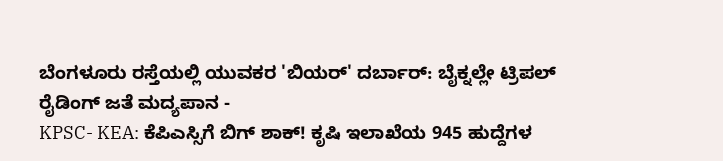ಬೆಂಗಳೂರು ರಸ್ತೆಯಲ್ಲಿ ಯುವಕರ 'ಬಿಯರ್' ದರ್ಬಾರ್: ಬೈಕ್ನಲ್ಲೇ ಟ್ರಿಪಲ್ ರೈಡಿಂಗ್ ಜತೆ ಮದ್ಯಪಾನ -
KPSC- KEA: ಕೆಪಿಎಸ್ಸಿಗೆ ಬಿಗ್ ಶಾಕ್! ಕೃಷಿ ಇಲಾಖೆಯ 945 ಹುದ್ದೆಗಳ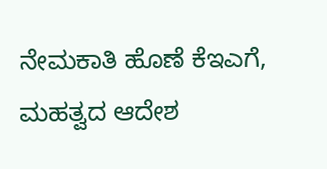ನೇಮಕಾತಿ ಹೊಣೆ ಕೆಇಎಗೆ, ಮಹತ್ವದ ಆದೇಶ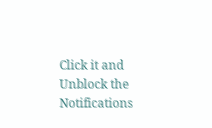Click it and Unblock the Notifications